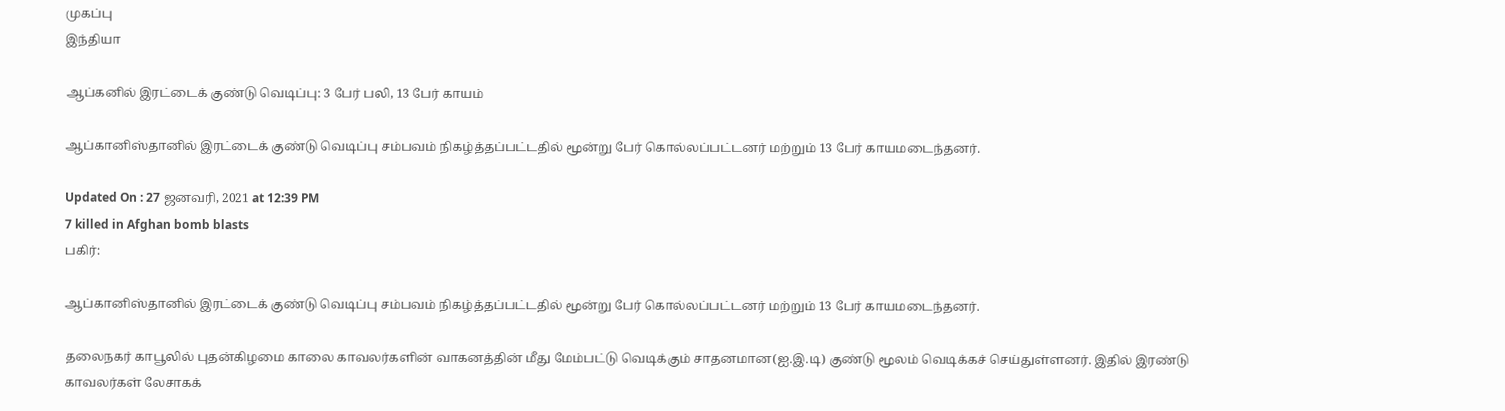முகப்பு
இந்தியா

ஆப்கனில் இரட்டைக் குண்டு வெடிப்பு: 3 பேர் பலி, 13 பேர் காயம்

ஆப்கானிஸ்தானில் இரட்டைக் குண்டு வெடிப்பு சம்பவம் நிகழ்த்தப்பட்டதில் மூன்று பேர் கொல்லப்பட்டனர் மற்றும் 13 பேர் காயமடைந்தனர்.

Updated On : 27 ஜனவரி, 2021 at 12:39 PM
7 killed in Afghan bomb blasts
பகிர்:

ஆப்கானிஸ்தானில் இரட்டைக் குண்டு வெடிப்பு சம்பவம் நிகழ்த்தப்பட்டதில் மூன்று பேர் கொல்லப்பட்டனர் மற்றும் 13 பேர் காயமடைந்தனர்.

தலைநகர் காபூலில் புதன்கிழமை காலை காவலர்களின் வாகனத்தின் மீது மேம்பட்டு வெடிக்கும் சாதனமான(ஐ.இ.டி) குண்டு மூலம் வெடிக்கச் செய்துள்ளனர். இதில் இரண்டு காவலர்கள் லேசாகக்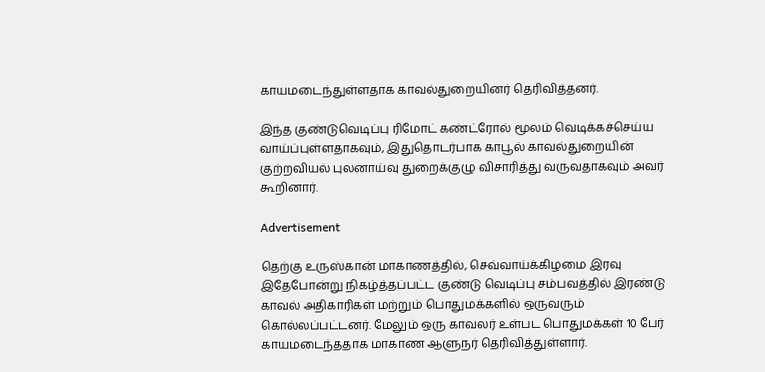காயமடைந்துள்ளதாக காவல்துறையினர் தெரிவித்தனர்.

இந்த குண்டுவெடிப்பு ரிமோட் கண்ட்ரோல் மூலம் வெடிக்கச்செய்ய வாய்ப்புள்ளதாகவும், இதுதொடர்பாக காபூல் காவல்துறையின் குற்றவியல் புலனாய்வு துறைக்குழு விசாரித்து வருவதாகவும் அவர் கூறினார்.

Advertisement

தெற்கு உருஸ்கான் மாகாணத்தில், செவ்வாய்க்கிழமை இரவு இதேபோன்று நிகழ்த்தப்பட்ட குண்டு வெடிப்பு சம்பவத்தில் இரண்டு காவல் அதிகாரிகள் மற்றும் பொதுமக்களில் ஒருவரும்  கொல்லப்பட்டனர். மேலும் ஒரு காவலர் உள்பட பொதுமக்கள் 10 பேர் காயமடைந்ததாக மாகாண ஆளுநர் தெரிவித்துள்ளார்.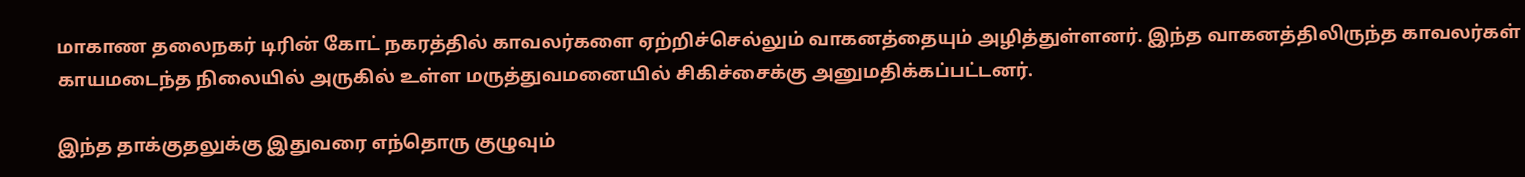மாகாண தலைநகர் டிரின் கோட் நகரத்தில் காவலர்களை ஏற்றிச்செல்லும் வாகனத்தையும் அழித்துள்ளனர். இந்த வாகனத்திலிருந்த காவலர்கள் காயமடைந்த நிலையில் அருகில் உள்ள மருத்துவமனையில் சிகிச்சைக்கு அனுமதிக்கப்பட்டனர்.

இந்த தாக்குதலுக்கு இதுவரை எந்தொரு குழுவும்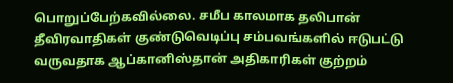பொறுப்பேற்கவில்லை. சமீப காலமாக தலிபான் தீவிரவாதிகள் குண்டுவெடிப்பு சம்பவங்களில் ஈடுபட்டு வருவதாக ஆப்கானிஸ்தான் அதிகாரிகள் குற்றம்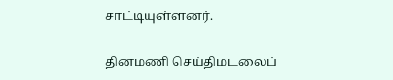சாட்டியுள்ளனர்.

தினமணி செய்திமடலைப்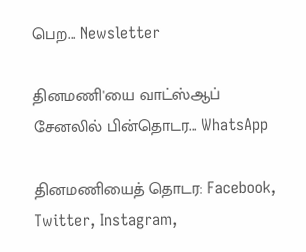பெற... Newsletter

தினமணி'யை வாட்ஸ்ஆப் சேனலில் பின்தொடர... WhatsApp

தினமணியைத் தொடர: Facebook, Twitter, Instagram,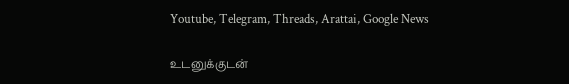Youtube, Telegram, Threads, Arattai, Google News

உடனுக்குடன்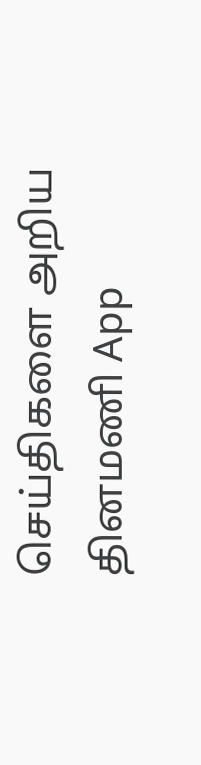செய்திகளை அறிய தினமணி App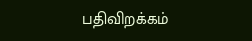பதிவிறக்கம்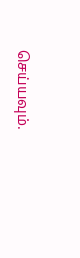செய்யவும்.